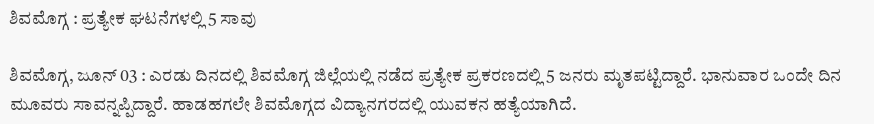ಶಿವಮೊಗ್ಗ : ಪ್ರತ್ಯೇಕ ಘಟನೆಗಳಲ್ಲಿ 5 ಸಾವು

ಶಿವಮೊಗ್ಗ, ಜೂನ್ 03 : ಎರಡು ದಿನದಲ್ಲಿ ಶಿವಮೊಗ್ಗ ಜಿಲ್ಲೆಯಲ್ಲಿ ನಡೆದ ಪ್ರತ್ಯೇಕ ಪ್ರಕರಣದಲ್ಲಿ 5 ಜನರು ಮೃತಪಟ್ಟಿದ್ದಾರೆ. ಭಾನುವಾರ ಒಂದೇ ದಿನ ಮೂವರು ಸಾವನ್ನಪ್ಪಿದ್ದಾರೆ. ಹಾಡಹಗಲೇ ಶಿವಮೊಗ್ಗದ ವಿದ್ಯಾನಗರದಲ್ಲಿ ಯುವಕನ ಹತ್ಯೆಯಾಗಿದೆ.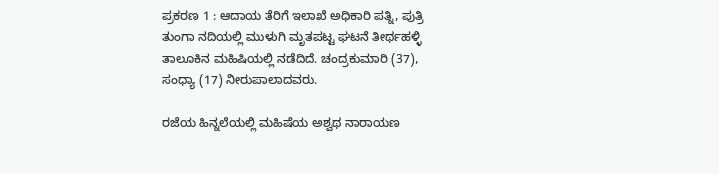ಪ್ರಕರಣ 1 : ಆದಾಯ ತೆರಿಗೆ ಇಲಾಖೆ ಅಧಿಕಾರಿ ಪತ್ನಿ, ಪುತ್ರಿ ತುಂಗಾ ನದಿಯಲ್ಲಿ ಮುಳುಗಿ ಮೃತಪಟ್ಟ ಘಟನೆ ತೀರ್ಥಹಳ್ಳಿ ತಾಲೂಕಿನ ಮಹಿಷಿಯಲ್ಲಿ ನಡೆದಿದೆ. ಚಂದ್ರಕುಮಾರಿ (37), ಸಂಧ್ಯಾ (17) ನೀರುಪಾಲಾದವರು.

ರಜೆಯ ಹಿನ್ನಲೆಯಲ್ಲಿ ಮಹಿಷೆಯ ಅಶ್ವಥ ನಾರಾಯಣ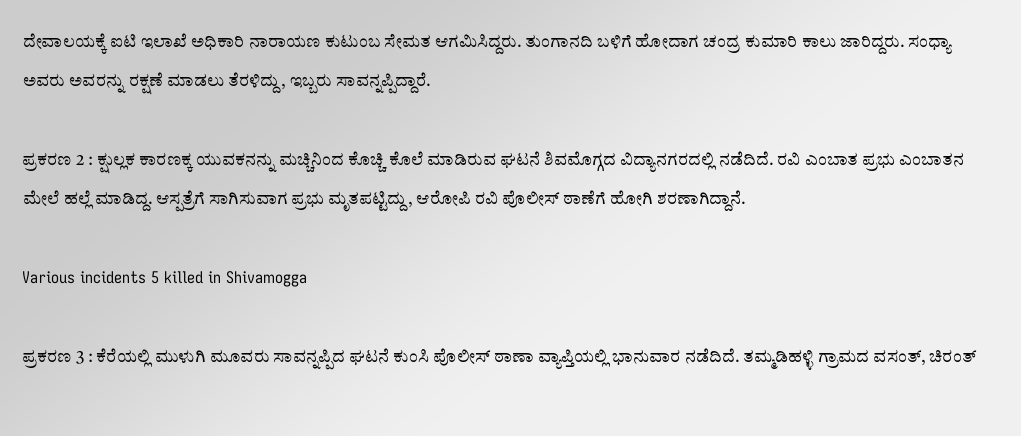ದೇವಾಲಯಕ್ಕೆ ಐಟಿ ಇಲಾಖೆ ಅಧಿಕಾರಿ ನಾರಾಯಣ ಕುಟುಂಬ ಸೇಮತ ಆಗಮಿಸಿದ್ದರು. ತುಂಗಾನದಿ ಬಳಿಗೆ ಹೋದಾಗ ಚಂದ್ರ ಕುಮಾರಿ ಕಾಲು ಜಾರಿದ್ದರು. ಸಂಧ್ಯಾ ಅವರು ಅವರನ್ನು ರಕ್ಷಣೆ ಮಾಡಲು ತೆರಳಿದ್ದು, ಇಬ್ಬರು ಸಾವನ್ನಪ್ಪಿದ್ದಾರೆ.

ಪ್ರಕರಣ 2 : ಕ್ಷುಲ್ಲಕ ಕಾರಣಕ್ಕ ಯುವಕನನ್ನು ಮಚ್ಚಿನಿಂದ ಕೊಚ್ಚಿ ಕೊಲೆ ಮಾಡಿರುವ ಘಟನೆ ಶಿವಮೊಗ್ಗದ ವಿದ್ಯಾನಗರದಲ್ಲಿ ನಡೆದಿದೆ. ರವಿ ಎಂಬಾತ ಪ್ರಭು ಎಂಬಾತನ ಮೇಲೆ ಹಲ್ಲೆ ಮಾಡಿದ್ದ. ಆಸ್ಪತ್ರೆಗೆ ಸಾಗಿಸುವಾಗ ಪ್ರಭು ಮೃತಪಟ್ಟಿದ್ದು, ಆರೋಪಿ ರವಿ ಪೊಲೀಸ್ ಠಾಣೆಗೆ ಹೋಗಿ ಶರಣಾಗಿದ್ದಾನೆ.

Various incidents 5 killed in Shivamogga

ಪ್ರಕರಣ 3 : ಕೆರೆಯಲ್ಲಿ ಮುಳುಗಿ ಮೂವರು ಸಾವನ್ನಪ್ಪಿದ ಘಟನೆ ಕುಂಸಿ ಪೊಲೀಸ್ ಠಾಣಾ ವ್ಯಾಪ್ತಿಯಲ್ಲಿ ಭಾನುವಾರ ನಡೆದಿದೆ. ತಮ್ಮಡಿಹಳ್ಳಿ ಗ್ರಾಮದ ವಸಂತ್, ಚಿರಂತ್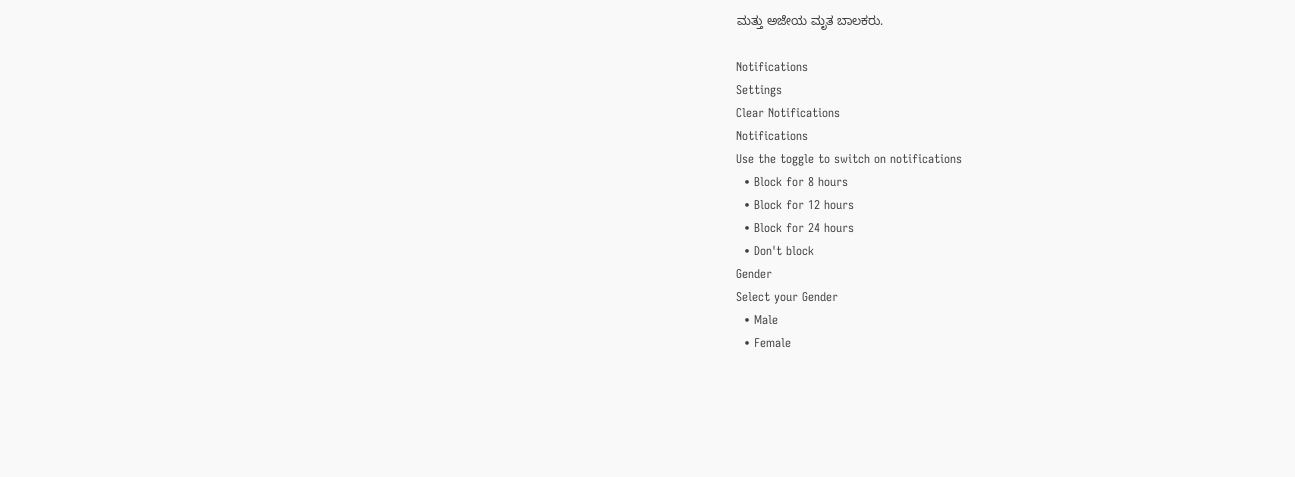ಮತ್ತು ಅಜೇಯ ಮೃತ ಬಾಲಕರು.

Notifications
Settings
Clear Notifications
Notifications
Use the toggle to switch on notifications
  • Block for 8 hours
  • Block for 12 hours
  • Block for 24 hours
  • Don't block
Gender
Select your Gender
  • Male
  • Female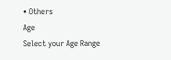• Others
Age
Select your Age Range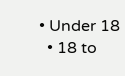• Under 18
  • 18 to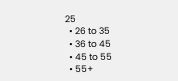25
  • 26 to 35
  • 36 to 45
  • 45 to 55
  • 55+